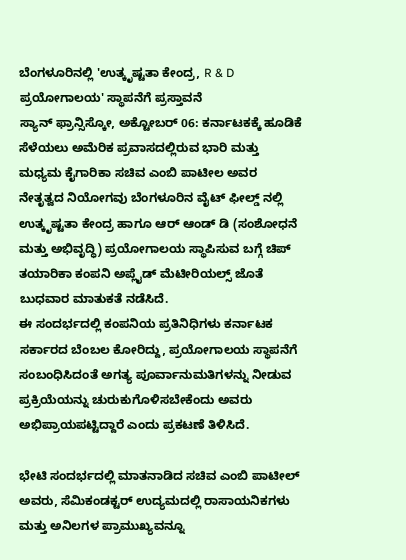ಬೆಂಗಳೂರಿನಲ್ಲಿ 'ಉತ್ಕೃಷ್ಟತಾ ಕೇಂದ್ರ, R & D ಪ್ರಯೋಗಾಲಯ' ಸ್ಥಾಪನೆಗೆ ಪ್ರಸ್ತಾವನೆ
ಸ್ಯಾನ್ ಫ್ರಾನ್ಸಿಸ್ಕೋ, ಅಕ್ಟೋಬರ್ 06: ಕರ್ನಾಟಕಕ್ಕೆ ಹೂಡಿಕೆ ಸೆಳೆಯಲು ಅಮೆರಿಕ ಪ್ರವಾಸದಲ್ಲಿರುವ ಭಾರಿ ಮತ್ತು ಮಧ್ಯಮ ಕೈಗಾರಿಕಾ ಸಚಿವ ಎಂಬಿ ಪಾಟೀಲ ಅವರ ನೇತೃತ್ವದ ನಿಯೋಗವು ಬೆಂಗಳೂರಿನ ವೈಟ್ ಫೀಲ್ಡ್ ನಲ್ಲಿ ಉತ್ಕೃಷ್ಟತಾ ಕೇಂದ್ರ ಹಾಗೂ ಆರ್ ಆಂಡ್ ಡಿ (ಸಂಶೋಧನೆ ಮತ್ತು ಅಭಿವೃದ್ಧಿ) ಪ್ರಯೋಗಾಲಯ ಸ್ಥಾಪಿಸುವ ಬಗ್ಗೆ ಚಿಪ್ ತಯಾರಿಕಾ ಕಂಪನಿ ಅಪ್ಲೈಡ್ ಮೆಟೀರಿಯಲ್ಸ್ ಜೊತೆ ಬುಧವಾರ ಮಾತುಕತೆ ನಡೆಸಿದೆ.
ಈ ಸಂದರ್ಭದಲ್ಲಿ ಕಂಪನಿಯ ಪ್ರತಿನಿಧಿಗಳು ಕರ್ನಾಟಕ ಸರ್ಕಾರದ ಬೆಂಬಲ ಕೋರಿದ್ದು, ಪ್ರಯೋಗಾಲಯ ಸ್ಥಾಪನೆಗೆ ಸಂಬಂಧಿಸಿದಂತೆ ಅಗತ್ಯ ಪೂರ್ವಾನುಮತಿಗಳನ್ನು ನೀಡುವ ಪ್ರಕ್ರಿಯೆಯನ್ನು ಚುರುಕುಗೊಳಿಸಬೇಕೆಂದು ಅವರು ಅಭಿಪ್ರಾಯಪಟ್ಟಿದ್ದಾರೆ ಎಂದು ಪ್ರಕಟಣೆ ತಿಳಿಸಿದೆ.

ಭೇಟಿ ಸಂದರ್ಭದಲ್ಲಿ ಮಾತನಾಡಿದ ಸಚಿವ ಎಂಬಿ ಪಾಟೀಲ್ ಅವರು, ಸೆಮಿಕಂಡಕ್ಟರ್ ಉದ್ಯಮದಲ್ಲಿ ರಾಸಾಯನಿಕಗಳು ಮತ್ತು ಅನಿಲಗಳ ಪ್ರಾಮುಖ್ಯವನ್ನೂ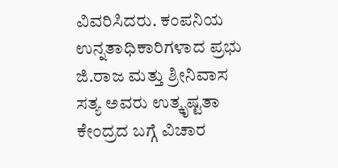ವಿವರಿಸಿದರು. ಕಂಪನಿಯ ಉನ್ನತಾಧಿಕಾರಿಗಳಾದ ಪ್ರಭು ಜಿ.ರಾಜ ಮತ್ತು ಶ್ರೀನಿವಾಸ ಸತ್ಯ ಅವರು ಉತ್ಕೃಷ್ಟತಾ ಕೇಂದ್ರದ ಬಗ್ಗೆ ವಿಚಾರ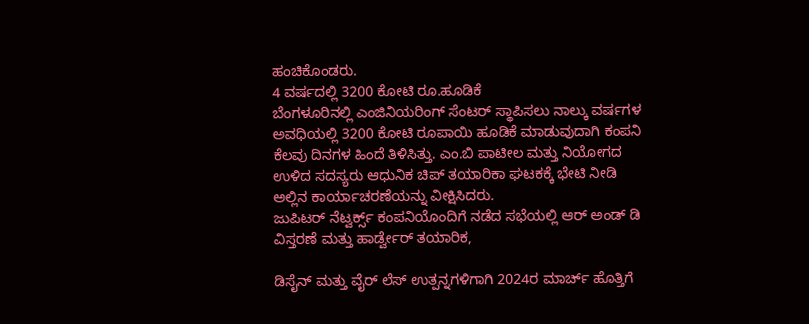ಹಂಚಿಕೊಂಡರು.
4 ವರ್ಷದಲ್ಲಿ 3200 ಕೋಟಿ ರೂ.ಹೂಡಿಕೆ
ಬೆಂಗಳೂರಿನಲ್ಲಿ ಎಂಜಿನಿಯರಿಂಗ್ ಸೆಂಟರ್ ಸ್ಥಾಪಿಸಲು ನಾಲ್ಕು ವರ್ಷಗಳ ಅವಧಿಯಲ್ಲಿ 3200 ಕೋಟಿ ರೂಪಾಯಿ ಹೂಡಿಕೆ ಮಾಡುವುದಾಗಿ ಕಂಪನಿ ಕೆಲವು ದಿನಗಳ ಹಿಂದೆ ತಿಳಿಸಿತ್ತು. ಎಂ.ಬಿ ಪಾಟೀಲ ಮತ್ತು ನಿಯೋಗದ ಉಳಿದ ಸದಸ್ಯರು ಆಧುನಿಕ ಚಿಪ್ ತಯಾರಿಕಾ ಘಟಕಕ್ಕೆ ಭೇಟಿ ನೀಡಿ ಅಲ್ಲಿನ ಕಾರ್ಯಾಚರಣೆಯನ್ನು ವೀಕ್ಷಿಸಿದರು.
ಜುಪಿಟರ್ ನೆಟ್ವರ್ಕ್ಸ್ ಕಂಪನಿಯೊಂದಿಗೆ ನಡೆದ ಸಭೆಯಲ್ಲಿ ಆರ್ ಅಂಡ್ ಡಿ ವಿಸ್ತರಣೆ ಮತ್ತು ಹಾರ್ಡ್ವೇರ್ ತಯಾರಿಕ,

ಡಿಸೈನ್ ಮತ್ತು ವೈರ್ ಲೆಸ್ ಉತ್ಪನ್ನಗಳಿಗಾಗಿ 2024ರ ಮಾರ್ಚ್ ಹೊತ್ತಿಗೆ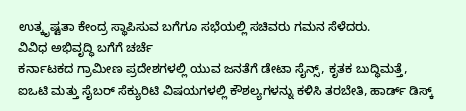ಉತ್ಕೃಷ್ಟತಾ ಕೇಂದ್ರ ಸ್ಥಾಪಿಸುವ ಬಗೆಗೂ ಸಭೆಯಲ್ಲಿ ಸಚಿವರು ಗಮನ ಸೆಳೆದರು.
ವಿವಿಧ ಅಭಿವೃದ್ಧಿ ಬಗೆಗೆ ಚರ್ಚೆ
ಕರ್ನಾಟಕದ ಗ್ರಾಮೀಣ ಪ್ರದೇಶಗಳಲ್ಲಿ ಯುವ ಜನತೆಗೆ ಡೇಟಾ ಸೈನ್ಸ್, ಕೃತಕ ಬುದ್ಧಿಮತ್ತೆ, ಐಒಟಿ ಮತ್ತು ಸೈಬರ್ ಸೆಕ್ಯುರಿಟಿ ವಿಷಯಗಳಲ್ಲಿ ಕೌಶಲ್ಯಗಳನ್ನು ಕಳಿಸಿ ತರಬೇತಿ, ಹಾರ್ಡ್ ಡಿಸ್ಕ್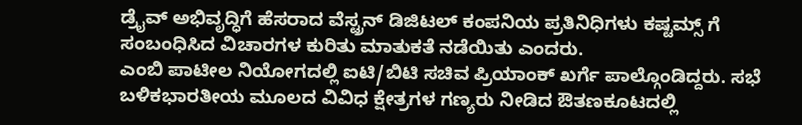ಡ್ರೈವ್ ಅಭಿವೃದ್ಧಿಗೆ ಹೆಸರಾದ ವೆಸ್ಟ್ರನ್ ಡಿಜಿಟಲ್ ಕಂಪನಿಯ ಪ್ರತಿನಿಧಿಗಳು ಕಷ್ಟಮ್ಸ್ ಗೆ ಸಂಬಂಧಿಸಿದ ವಿಚಾರಗಳ ಕುರಿತು ಮಾತುಕತೆ ನಡೆಯಿತು ಎಂದರು.
ಎಂಬಿ ಪಾಟೀಲ ನಿಯೋಗದಲ್ಲಿ ಐಟಿ/ಬಿಟಿ ಸಚಿವ ಪ್ರಿಯಾಂಕ್ ಖರ್ಗೆ ಪಾಲ್ಗೊಂಡಿದ್ದರು. ಸಭೆ ಬಳಿಕಭಾರತೀಯ ಮೂಲದ ವಿವಿಧ ಕ್ಷೇತ್ರಗಳ ಗಣ್ಯರು ನೀಡಿದ ಔತಣಕೂಟದಲ್ಲಿ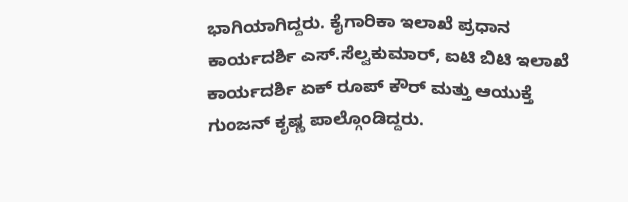ಭಾಗಿಯಾಗಿದ್ದರು. ಕೈಗಾರಿಕಾ ಇಲಾಖೆ ಪ್ರಧಾನ ಕಾರ್ಯದರ್ಶಿ ಎಸ್.ಸೆಲ್ವಕುಮಾರ್, ಐಟಿ ಬಿಟಿ ಇಲಾಖೆ ಕಾರ್ಯದರ್ಶಿ ಏಕ್ ರೂಪ್ ಕೌರ್ ಮತ್ತು ಆಯುಕ್ತೆ ಗುಂಜನ್ ಕೃಷ್ಣ ಪಾಲ್ಗೊಂಡಿದ್ದರು.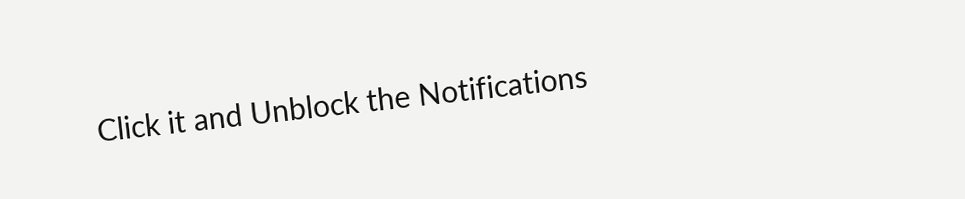Click it and Unblock the Notifications